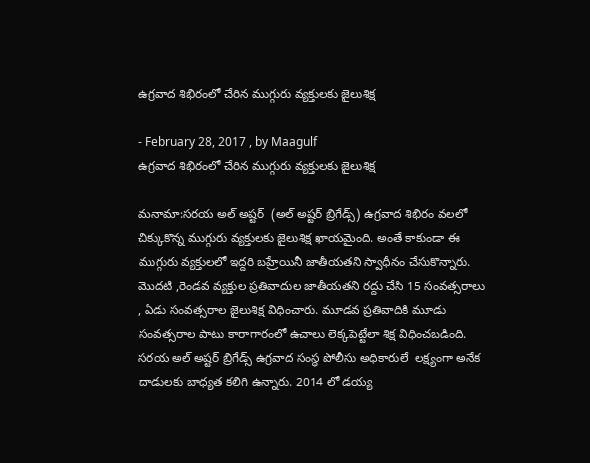ఉగ్రవాద శిభిరంలో చేరిన ముగ్గురు వ్యక్తులకు జైలుశిక్ష

- February 28, 2017 , by Maagulf
ఉగ్రవాద శిభిరంలో చేరిన ముగ్గురు వ్యక్తులకు జైలుశిక్ష

మనామా:సరయ అల్ అష్టర్  (అల్ అష్టర్ బ్రిగేడ్స్) ఉగ్రవాద శిభిరం వలలో చిక్కుకొన్న ముగ్గురు వ్యక్తులకు జైలుశిక్ష ఖాయమైంది. అంతే కాకుండా ఈ ముగ్గురు వ్యక్తులలో ఇద్దరి బహ్రేయినీ జాతీయతని స్వాధీనం చేసుకొన్నారు. మొదటి ,రెండవ వ్యక్తుల ప్రతివాదుల జాతీయతని రద్దు చేసి 15 సంవత్సరాలు , ఏడు సంవత్సరాల జైలుశిక్ష విధించారు. మూడవ ప్రతివాదికి మూడు సంవత్సరాల పాటు కారాగారంలో ఉచాలు లెక్కపెట్టేలా శిక్ష విధించబడింది. సరయ అల్ అష్టర్ బ్రిగేడ్స్ ఉగ్రవాద సంస్థ పోలీసు అధికారులే  లక్ష్యంగా అనేక దాడులకు బాధ్యత కలిగి ఉన్నారు. 2014 లో డయ్య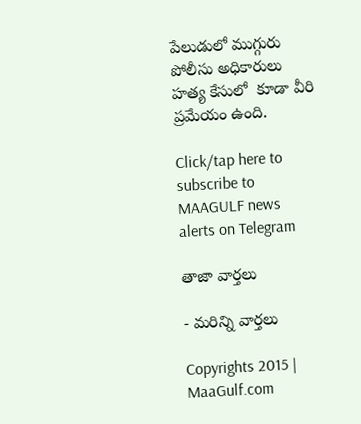పేలుడులో ముగ్గురు పోలీసు అధికారులు హత్య కేసులో  కూడా వీరి ప్రమేయం ఉంది.

Click/tap here to subscribe to MAAGULF news alerts on Telegram

తాజా వార్తలు

- మరిన్ని వార్తలు

Copyrights 2015 | MaaGulf.com